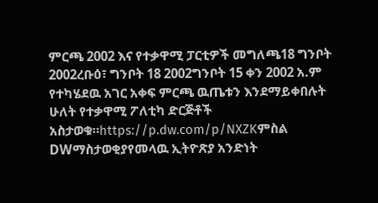ምርጫ 2002 እና የተቃዋሚ ፓርቲዎች መግለጫ18 ግንቦት 2002ረቡዕ፣ ግንቦት 18 2002ግንቦት 15 ቀን 2002 አ.ም የተካሄደዉ አገር አቀፍ ምርጫ ዉጤቱን እንደማይቀበሉት ሁለት የተቃዋሚ ፖለቲካ ድርጅቶች አስታወቁ።https://p.dw.com/p/NXZKምስል DWማስታወቂያየመላዉ ኢትዮጽያ አንድነት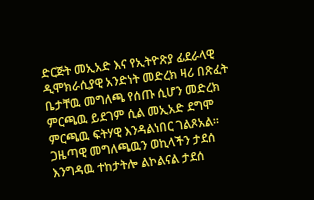ድርጅት መኢአድ እና የኢትዮጽያ ፊደራላዊ ዲሞክራሲያዊ አንድነት መድረክ ዛሪ በጽፈት ቤታቸዉ መግለጫ የሰጡ ሲሆን መድረክ ምርጫዉ ይደገም ሲል መኢአድ ደግሞ ምርጫዉ ፍትሃዊ እንዳልነበር ገልጾአል። ጋዜጣዊ መግለጫዉን ወኪላችን ታደሰ እንግዳዉ ተከታትሎ ልኮልናል ታደሰ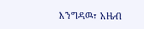እንግዳዉ፣ አዜብ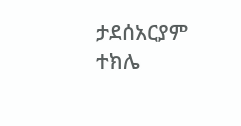ታደሰአርያም ተክሌ